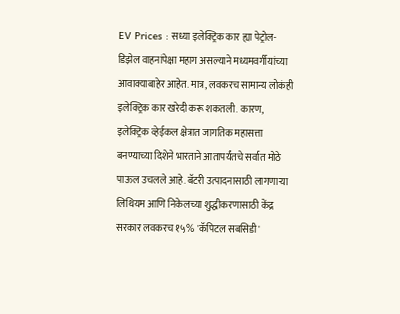EV Prices : सध्या इलेक्ट्रिक कार ह्या पेट्रोल-डिझेल वाहनांपेक्षा महाग असल्याने मध्यमवर्गीयांच्या आवाक्याबाहेर आहेत. मात्र, लवकरच सामान्य लोकंही इलेक्ट्रिक कार खरेदी करू शकतली. कारण, इलेक्ट्रिक व्हेईकल क्षेत्रात जागतिक महासत्ता बनण्याच्या दिशेने भारताने आतापर्यंतचे सर्वात मोठे पाऊल उचलले आहे. बॅटरी उत्पादनासाठी लागणाऱ्या लिथियम आणि निकेलच्या शुद्धीकरणासाठी केंद्र सरकार लवकरच १५% 'कॅपिटल सबसिडी'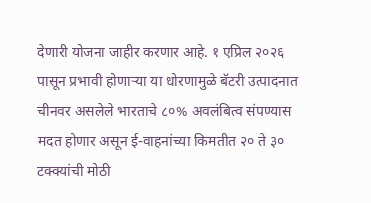देणारी योजना जाहीर करणार आहे. १ एप्रिल २०२६ पासून प्रभावी होणाऱ्या या धोरणामुळे बॅटरी उत्पादनात चीनवर असलेले भारताचे ८०% अवलंबित्व संपण्यास मदत होणार असून ई-वाहनांच्या किमतीत २० ते ३० टक्क्यांची मोठी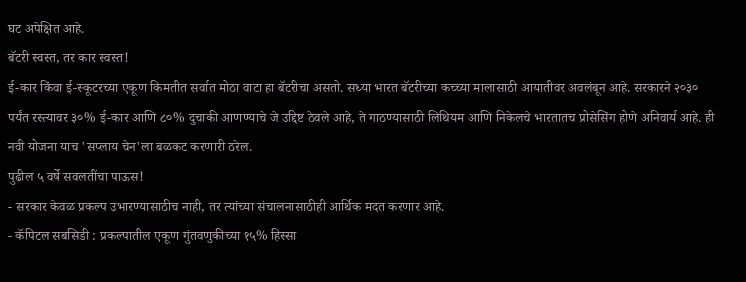घट अपेक्षित आहे.
बॅटरी स्वस्त, तर कार स्वस्त!
ई-कार किंवा ई-स्कूटरच्या एकूण किमतीत सर्वात मोठा वाटा हा बॅटरीचा असतो. सध्या भारत बॅटरीच्या कच्च्या मालासाठी आयातीवर अवलंबून आहे. सरकारने २०३० पर्यंत रस्त्यावर ३०% ई-कार आणि ८०% दुचाकी आणण्याचे जे उद्दिष्ट ठेवले आहे, ते गाठण्यासाठी लिथियम आणि निकेलचे भारतातच प्रोसेसिंग होणे अनिवार्य आहे. ही नवी योजना याच 'सप्लाय चेन'ला बळकट करणारी ठरेल.
पुढील ५ वर्षे सवलतींचा पाऊस!
- सरकार केवळ प्रकल्प उभारण्यासाठीच नाही, तर त्यांच्या संचालनासाठीही आर्थिक मदत करणार आहे.
- कॅपिटल सबसिडी : प्रकल्पातील एकूण गुंतवणुकीच्या १५% हिस्सा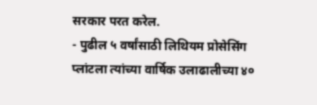सरकार परत करेल.
- पुढील ५ वर्षांसाठी लिथियम प्रोसेसिंग प्लांटला त्यांच्या वार्षिक उलाढालीच्या ४०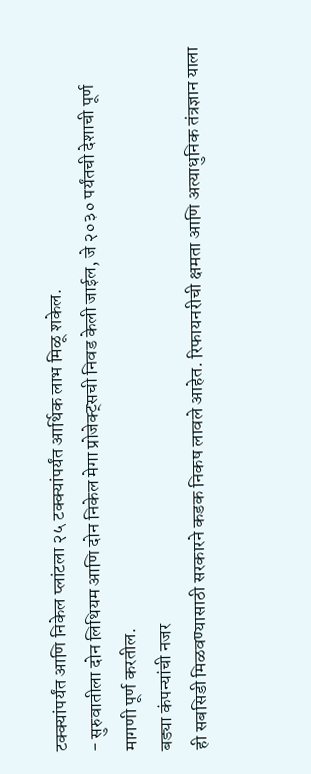टक्क्यांपर्यंत आणि निकेल प्लांटला २५ टक्क्यांपर्यंत आर्थिक लाभ मिळू शकेल.
- सुरुवातीला दोन लिथियम आणि दोन निकेल मेगा प्रोजेक्ट्सची निवड केली जाईल, जे २०३० पर्यंतची देशाची पूर्ण मागणी पूर्ण करतील.
बड्या कंपन्यांची नजर
ही सबसिडी मिळवण्यासाठी सरकारने कडक निकष लावले आहेत. रिफायनरीची क्षमता आणि अत्याधुनिक तंत्रज्ञान याला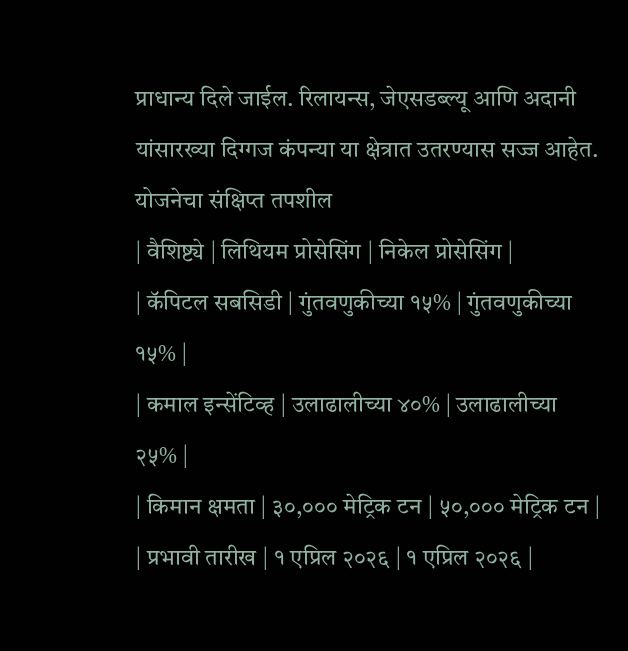प्राधान्य दिले जाईल. रिलायन्स, जेएसडब्ल्यू आणि अदानी यांसारख्या दिग्गज कंपन्या या क्षेत्रात उतरण्यास सज्ज आहेत.
योजनेचा संक्षिप्त तपशील
| वैशिष्ट्ये | लिथियम प्रोसेसिंग | निकेल प्रोसेसिंग |
| कॅपिटल सबसिडी | गुंतवणुकीच्या १५% | गुंतवणुकीच्या १५% |
| कमाल इन्सेंटिव्ह | उलाढालीच्या ४०% | उलाढालीच्या २५% |
| किमान क्षमता | ३०,००० मेट्रिक टन | ५०,००० मेट्रिक टन |
| प्रभावी तारीख | १ एप्रिल २०२६ | १ एप्रिल २०२६ |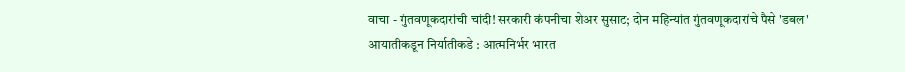वाचा - गुंतवणूकदारांची चांदी! सरकारी कंपनीचा शेअर सुसाट; दोन महिन्यांत गुंतवणूकदारांचे पैसे 'डबल'
आयातीकडून निर्यातीकडे : आत्मनिर्भर भारत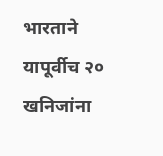भारताने यापूर्वीच २० खनिजांना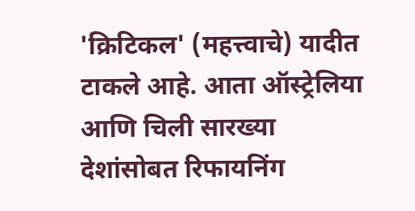'क्रिटिकल' (महत्त्वाचे) यादीत टाकले आहे. आता ऑस्ट्रेलिया आणि चिली सारख्या देशांसोबत रिफायनिंग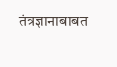तंत्रज्ञानाबाबत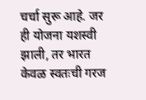चर्चा सुरू आहे. जर ही योजना यशस्वी झाली, तर भारत केवळ स्वतःची गरज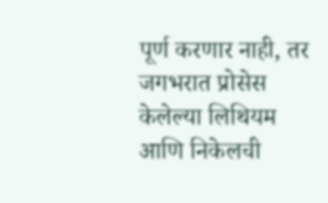पूर्ण करणार नाही, तर जगभरात प्रोसेस केलेल्या लिथियम आणि निकेलची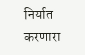निर्यात करणारा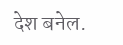देश बनेल.